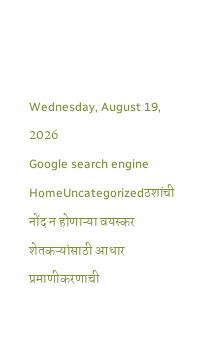Wednesday, August 19, 2026
Google search engine
HomeUncategorizedठशांची नोंद न होणाऱ्या वयस्कर शेतकऱ्यांसाठी आधार प्रमाणीकरणाची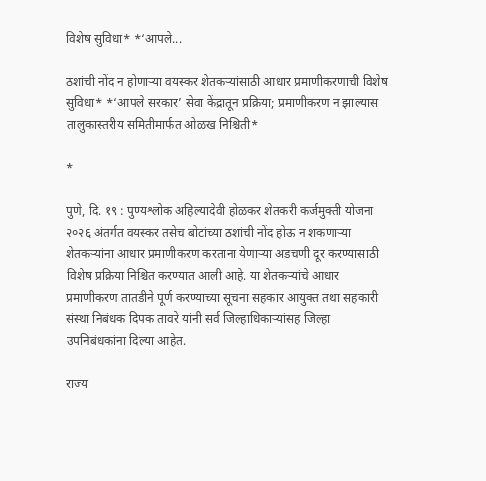विशेष सुविधा* *‘आपले...

ठशांची नोंद न होणाऱ्या वयस्कर शेतकऱ्यांसाठी आधार प्रमाणीकरणाची विशेष सुविधा* *‘आपले सरकार’ सेवा केंद्रातून प्रक्रिया; प्रमाणीकरण न झाल्यास तालुकास्तरीय समितीमार्फत ओळख निश्चिती*

*

पुणे, दि. १९ : पुण्यश्लोक अहिल्यादेवी होळकर शेतकरी कर्जमुक्ती योजना २०२६ अंतर्गत वयस्कर तसेच बोटांच्या ठशांची नोंद होऊ न शकणाऱ्या शेतकऱ्यांना आधार प्रमाणीकरण करताना येणाऱ्या अडचणी दूर करण्यासाठी विशेष प्रक्रिया निश्चित करण्यात आली आहे. या शेतकऱ्यांचे आधार प्रमाणीकरण तातडीने पूर्ण करण्याच्या सूचना सहकार आयुक्त तथा सहकारी संस्था निबंधक दिपक तावरे यांनी सर्व जिल्हाधिकाऱ्यांसह जिल्हा उपनिबंधकांना दिल्या आहेत.

राज्य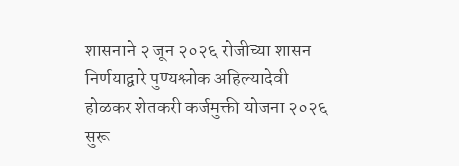शासनाने २ जून २०२६ रोजीच्या शासन निर्णयाद्वारे पुण्यश्लोक अहिल्यादेवी होळकर शेतकरी कर्जमुक्ती योजना २०२६ सुरू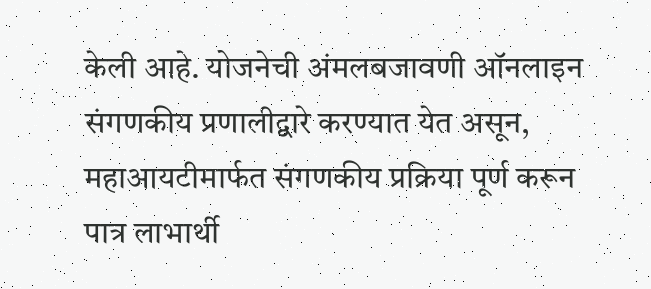केली आहे. योजनेची अंमलबजावणी ऑनलाइन संगणकीय प्रणालीद्वारे करण्यात येत असून, महाआयटीमार्फत संगणकीय प्रक्रिया पूर्ण करून पात्र लाभार्थी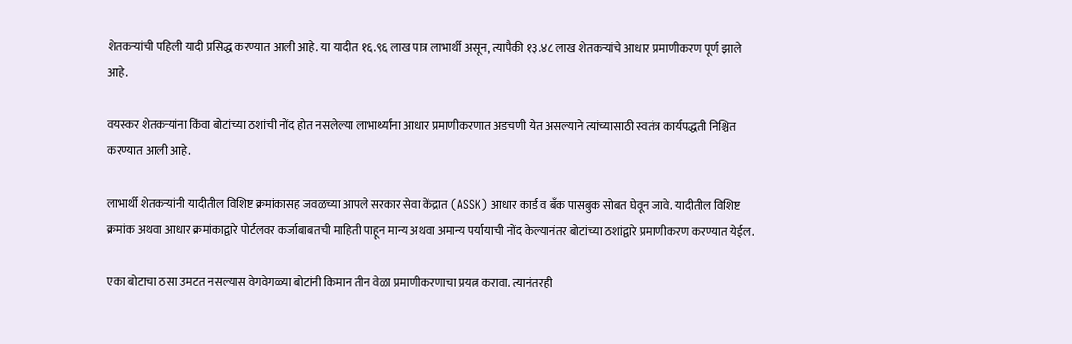शेतकऱ्यांची पहिली यादी प्रसिद्ध करण्यात आली आहे. या यादीत १६.९६ लाख पात्र लाभार्थी असून, त्यापैकी १३.४८ लाख शेतकऱ्यांचे आधार प्रमाणीकरण पूर्ण झाले आहे.

वयस्कर शेतकऱ्यांना किंवा बोटांच्या ठशांची नोंद होत नसलेल्या लाभार्थ्यांना आधार प्रमाणीकरणात अडचणी येत असल्याने त्यांच्यासाठी स्वतंत्र कार्यपद्धती निश्चित करण्यात आली आहे.

लाभार्थी शेतकऱ्यांनी यादीतील विशिष्ट क्रमांकासह जवळच्या आपले सरकार सेवा केंद्रात (ASSK) आधार कार्ड व बँक पासबुक सोबत घेवून जावे. यादीतील विशिष्ट क्रमांक अथवा आधार क्रमांकाद्वारे पोर्टलवर कर्जाबाबतची माहिती पाहून मान्य अथवा अमान्य पर्यायाची नोंद केल्यानंतर बोटांच्या ठशांद्वारे प्रमाणीकरण करण्यात येईल.

एका बोटाचा ठसा उमटत नसल्यास वेगवेगळ्या बोटांनी किमान तीन वेळा प्रमाणीकरणाचा प्रयत्न करावा. त्यानंतरही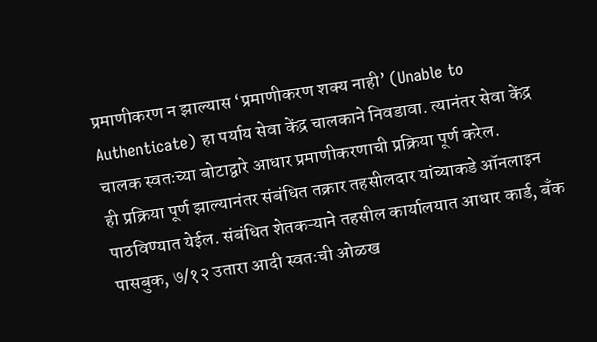प्रमाणीकरण न झाल्यास ‘प्रमाणीकरण शक्य नाही’ (Unable to Authenticate) हा पर्याय सेवा केंद्र चालकाने निवडावा. त्यानंतर सेवा केंद्र चालक स्वतःच्या बोटाद्वारे आधार प्रमाणीकरणाची प्रक्रिया पूर्ण करेल.
ही प्रक्रिया पूर्ण झाल्यानंतर संबंधित तक्रार तहसीलदार यांच्याकडे ऑनलाइन पाठविण्यात येईल. संबंधित शेतकऱ्याने तहसील कार्यालयात आधार कार्ड, बँक पासबुक, ७/१२ उतारा आदी स्वतःची ओळख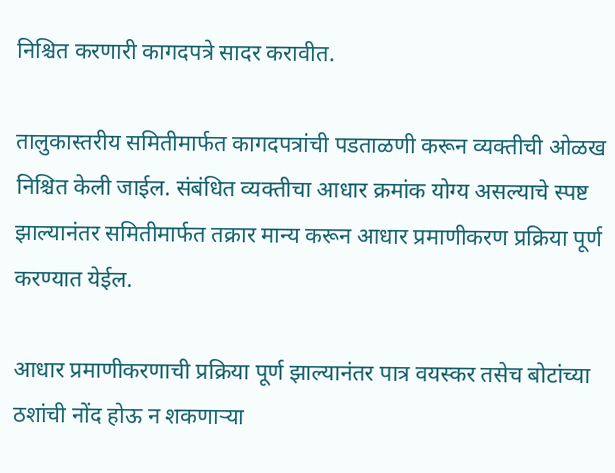निश्चित करणारी कागदपत्रे सादर करावीत.

तालुकास्तरीय समितीमार्फत कागदपत्रांची पडताळणी करून व्यक्तीची ओळख निश्चित केली जाईल. संबंधित व्यक्तीचा आधार क्रमांक योग्य असल्याचे स्पष्ट झाल्यानंतर समितीमार्फत तक्रार मान्य करून आधार प्रमाणीकरण प्रक्रिया पूर्ण करण्यात येईल.

आधार प्रमाणीकरणाची प्रक्रिया पूर्ण झाल्यानंतर पात्र वयस्कर तसेच बोटांच्या ठशांची नोंद होऊ न शकणाऱ्या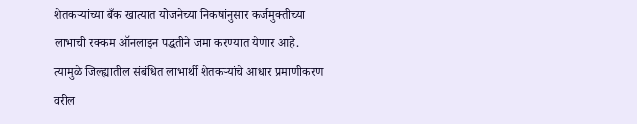शेतकऱ्यांच्या बँक खात्यात योजनेच्या निकषांनुसार कर्जमुक्तीच्या लाभाची रक्कम ऑनलाइन पद्धतीने जमा करण्यात येणार आहे.
त्यामुळे जिल्ह्यातील संबंधित लाभार्थी शेतकऱ्यांचे आधार प्रमाणीकरण वरील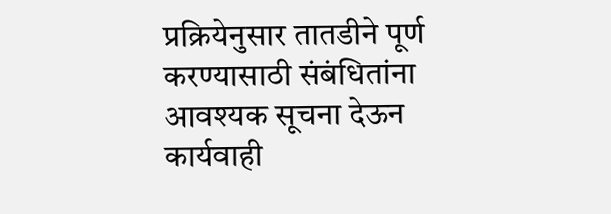प्रक्रियेनुसार तातडीने पूर्ण करण्यासाठी संबंधितांना आवश्यक सूचना देऊन कार्यवाही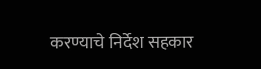करण्याचे निर्देश सहकार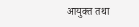आयुक्त तथा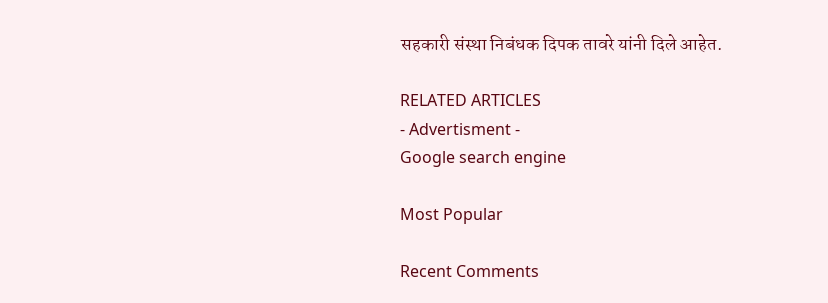सहकारी संस्था निबंधक दिपक तावरे यांनी दिले आहेत.

RELATED ARTICLES
- Advertisment -
Google search engine

Most Popular

Recent Comments